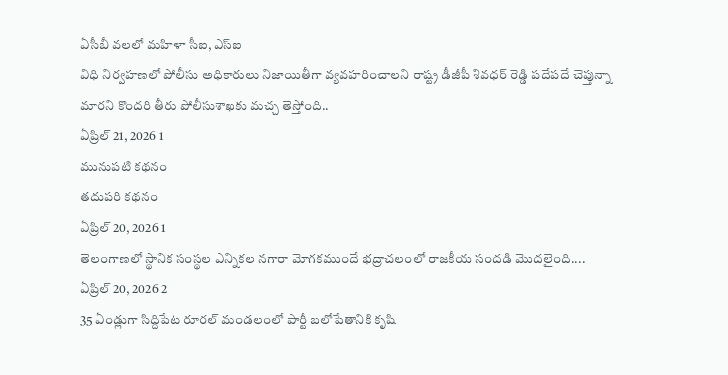ఏసీబీ వలలో మహిళా సీఐ, ఎస్ఐ
విధి నిర్వహణలో పోలీసు అధికారులు నిజాయితీగా వ్యవహరించాలని రాష్ట్ర డీజీపీ శివధర్ రెడ్డి పదేపదే చెప్తున్నా మారని కొందరి తీరు పోలీసుశాఖకు మచ్చ తెస్తోంది..
ఏప్రిల్ 21, 2026 1
మునుపటి కథనం
తదుపరి కథనం
ఏప్రిల్ 20, 2026 1
తెలంగాణలో స్థానిక సంస్థల ఎన్నికల నగారా మోగకముందే భద్రాచలంలో రాజకీయ సందడి మొదలైంది....
ఏప్రిల్ 20, 2026 2
35 ఏండ్లుగా సిద్దిపేట రూరల్ మండలంలో పార్టీ బలోపేతానికి కృషి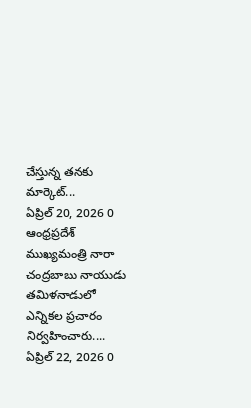చేస్తున్న తనకు మార్కెట్...
ఏప్రిల్ 20, 2026 0
ఆంధ్రప్రదేశ్ ముఖ్యమంత్రి నారా చంద్రబాబు నాయుడు తమిళనాడులో ఎన్నికల ప్రచారం నిర్వహించారు....
ఏప్రిల్ 22, 2026 0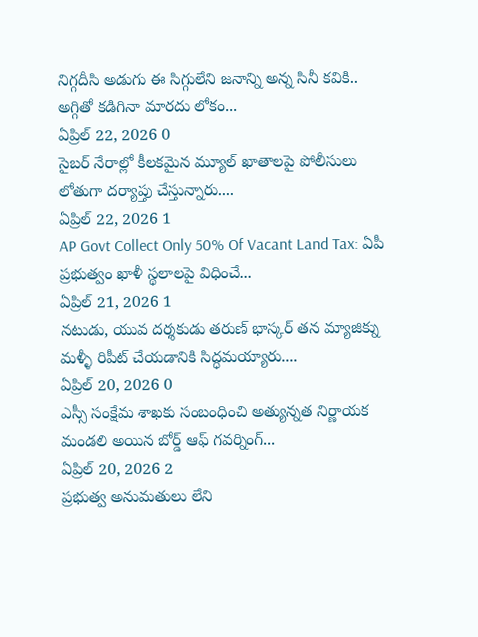నిగ్గదీసి అడుగు ఈ సిగ్గులేని జనాన్ని అన్న సినీ కవికి.. అగ్గితో కడిగినా మారదు లోకం...
ఏప్రిల్ 22, 2026 0
సైబర్ నేరాల్లో కీలకమైన మ్యూల్ ఖాతాలపై పోలీసులు లోతుగా దర్యాప్తు చేస్తున్నారు....
ఏప్రిల్ 22, 2026 1
AP Govt Collect Only 50% Of Vacant Land Tax: ఏపీ ప్రభుత్వం ఖాళీ స్థలాలపై విధించే...
ఏప్రిల్ 21, 2026 1
నటుడు, యువ దర్శకుడు తరుణ్ భాస్కర్ తన మ్యాజిక్ను మళ్ళీ రిపీట్ చేయడానికి సిద్ధమయ్యారు....
ఏప్రిల్ 20, 2026 0
ఎస్సీ సంక్షేమ శాఖకు సంబంధించి అత్యున్నత నిర్ణాయక మండలి అయిన బోర్డ్ ఆఫ్ గవర్నింగ్...
ఏప్రిల్ 20, 2026 2
ప్రభుత్వ అనుమతులు లేని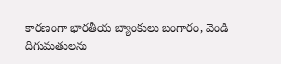కారణంగా భారతీయ బ్యాంకులు బంగారం, వెండి దిగుమతులను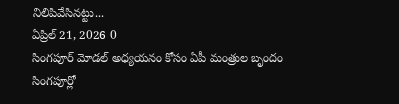నిలిపివేసినట్టు...
ఏప్రిల్ 21, 2026 0
సింగపూర్ మోడల్ అధ్యయనం కోసం ఏపీ మంత్రుల బృందం సింగపూర్లో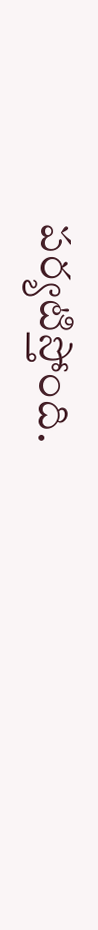పర్యటిస్తోంది.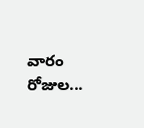వారం రోజుల...